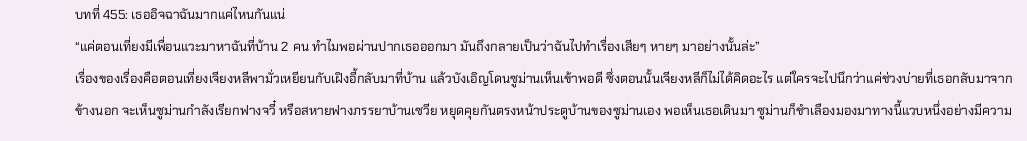บทที่ 455: เธออิจฉาฉันมากแค่ไหนกันแน่
“แค่ตอนเที่ยงมีเพื่อนแวะมาหาฉันที่บ้าน 2 คน ทำไมพอผ่านปากเธอออกมา มันถึงกลายเป็นว่าฉันไปทำเรื่องเสียๆ หายๆ มาอย่างนั้นล่ะ”
เรื่องของเรื่องคือตอนเที่ยงเจียงหลีพามั่วเหยียนกับเฝิงอี้กลับมาที่บ้าน แล้วบังเอิญโดนซูม่านเห็นเข้าพอดี ซึ่งตอนนั้นเจียงหลีก็ไม่ได้คิดอะไร แต่ใครจะไปนึกว่าแค่ช่วงบ่ายที่เธอกลับมาจากข้างนอก จะเห็นซูม่านกำลังเรียกฟางจวี๋ หรือสหายฟางภรรยาบ้านเซวีย หยุดคุยกันตรงหน้าประตูบ้านของซูม่านเอง พอเห็นเธอเดินมา ซูม่านก็ชำเลืองมองมาทางนี้แวบหนึ่งอย่างมีความ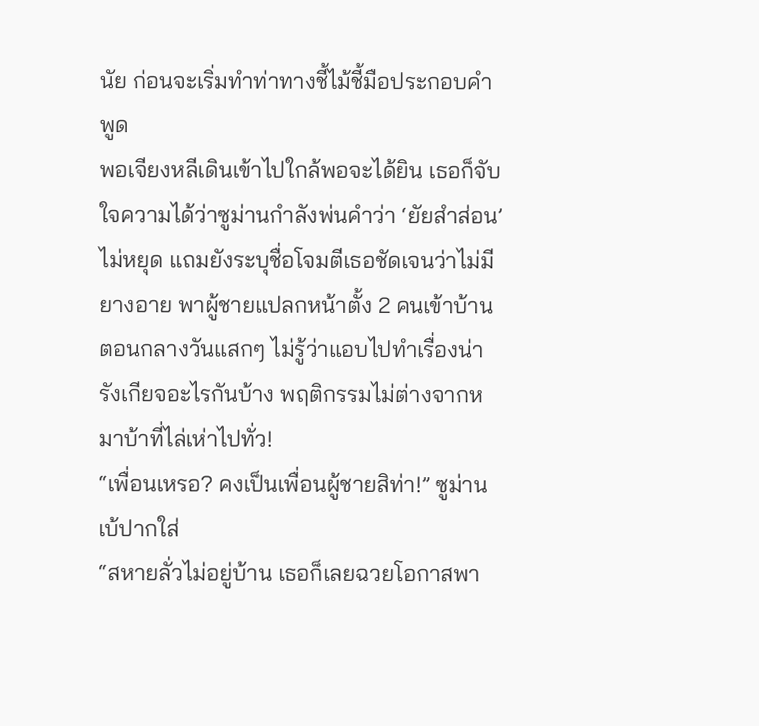นัย ก่อนจะเริ่มทำท่าทางชี้ไม้ชี้มือประกอบคำพูด
พอเจียงหลีเดินเข้าไปใกล้พอจะได้ยิน เธอก็จับใจความได้ว่าซูม่านกำลังพ่นคำว่า ‘ยัยสำส่อน’ ไม่หยุด แถมยังระบุชื่อโจมตีเธอชัดเจนว่าไม่มียางอาย พาผู้ชายแปลกหน้าตั้ง 2 คนเข้าบ้านตอนกลางวันแสกๆ ไม่รู้ว่าแอบไปทำเรื่องน่ารังเกียจอะไรกันบ้าง พฤติกรรมไม่ต่างจากหมาบ้าที่ไล่เห่าไปทั่ว!
“เพื่อนเหรอ? คงเป็นเพื่อนผู้ชายสิท่า!” ซูม่านเบ้ปากใส่
“สหายลั่วไม่อยู่บ้าน เธอก็เลยฉวยโอกาสพา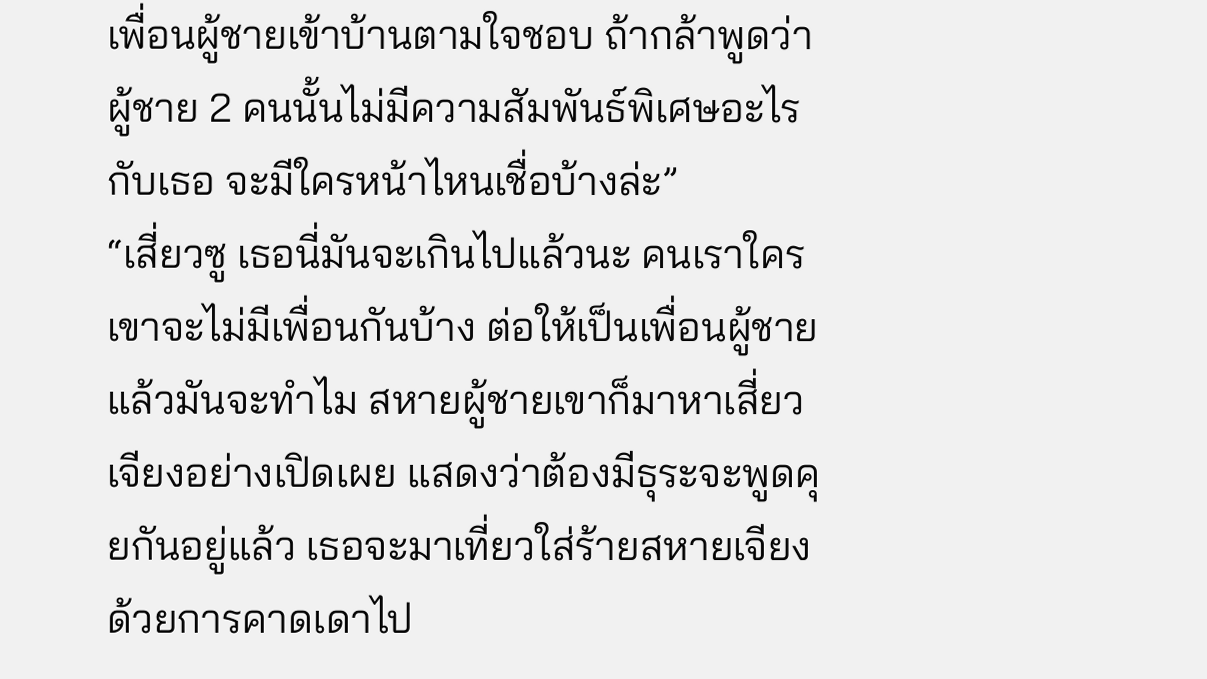เพื่อนผู้ชายเข้าบ้านตามใจชอบ ถ้ากล้าพูดว่าผู้ชาย 2 คนนั้นไม่มีความสัมพันธ์พิเศษอะไรกับเธอ จะมีใครหน้าไหนเชื่อบ้างล่ะ”
“เสี่ยวซู เธอนี่มันจะเกินไปแล้วนะ คนเราใครเขาจะไม่มีเพื่อนกันบ้าง ต่อให้เป็นเพื่อนผู้ชายแล้วมันจะทำไม สหายผู้ชายเขาก็มาหาเสี่ยวเจียงอย่างเปิดเผย แสดงว่าต้องมีธุระจะพูดคุยกันอยู่แล้ว เธอจะมาเที่ยวใส่ร้ายสหายเจียงด้วยการคาดเดาไป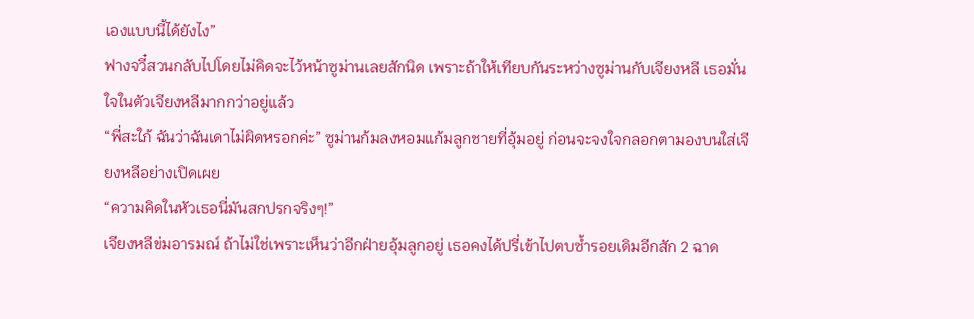เองแบบนี้ได้ยังไง”
ฟางจวี๋สวนกลับไปโดยไม่คิดจะไว้หน้าซูม่านเลยสักนิด เพราะถ้าให้เทียบกันระหว่างซูม่านกับเจียงหลี เธอมั่นใจในตัวเจียงหลีมากกว่าอยู่แล้ว
“พี่สะใภ้ ฉันว่าฉันเดาไม่ผิดหรอกค่ะ” ซูม่านก้มลงหอมแก้มลูกชายที่อุ้มอยู่ ก่อนจะจงใจกลอกตามองบนใส่เจียงหลีอย่างเปิดเผย
“ความคิดในหัวเธอนี่มันสกปรกจริงๆ!”
เจียงหลีข่มอารมณ์ ถ้าไม่ใช่เพราะเห็นว่าอีกฝ่ายอุ้มลูกอยู่ เธอคงได้ปรี่เข้าไปตบซ้ำรอยเดิมอีกสัก 2 ฉาด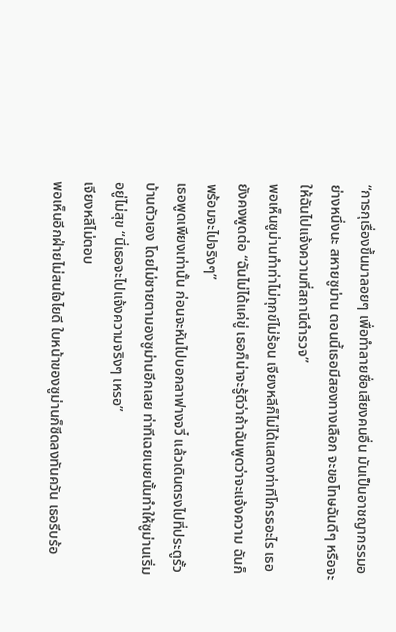“การกุเรื่องขึ้นมาลอยๆ เพื่อทำลายชื่อเสียงคนอื่น มันเป็นอาชญากรรมอย่างหนึ่งนะ สหายซูม่าน ตอนนี้เธอมีสองทางเลือก จะขอโทษฉันดีๆ หรือจะให้ฉันไปแจ้งความที่สถานีตำรวจ”
พอเห็นซูม่านทำท่าไม่ทุกข์ไม่ร้อน เจียงหลีก็ไม่ได้แสดงท่าทีโกรธอะไร เธอยังคงพูดต่อ “ฉันไม่ได้แค่ขู่ เธอก็น่าจะรู้ดีว่าถ้าฉันพูดว่าจะแจ้งความ ฉันก็พร้อมจะไปจริงๆ”
เธอพูดเพียงเท่านั้น ก่อนจะหันไปบอกลาฟางจวี๋ แล้วเดินตรงไปที่ประตูรั้วบ้านตัวเอง โดยไม่ชายตามองซูม่านอีกเลย ท่าทีเฉยเมยนั้นทำให้ซูม่านเริ่มอยู่ไม่สุข “นี่เธอจะไปแจ้งความจริงๆ เหรอ”
เจียงหลีไม่ตอบ
พอเห็นอีกฝ่ายไม่สนใจไยดี ใบหน้าของซูม่านก็ซีดลงทันควัน เธอรีบร้อ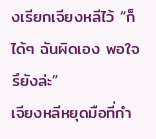งเรียกเจียงหลีไว้ “ก็ได้ๆ ฉันผิดเอง พอใจรึยังล่ะ”
เจียงหลีหยุดมือที่กำ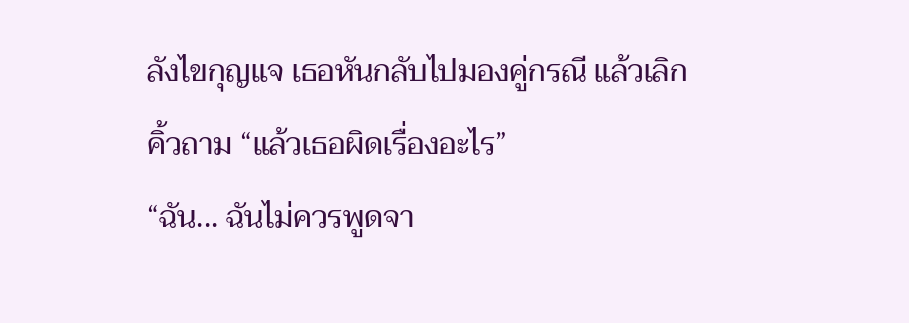ลังไขกุญแจ เธอหันกลับไปมองคู่กรณี แล้วเลิกคิ้วถาม “แล้วเธอผิดเรื่องอะไร”
“ฉัน... ฉันไม่ควรพูดจา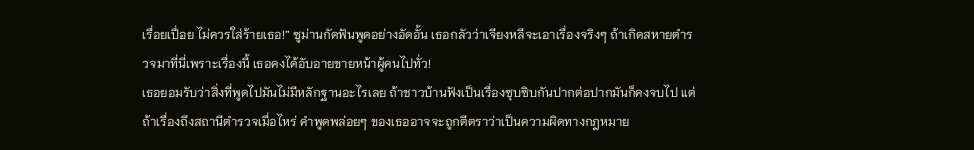เรื่อยเปื่อย ไม่ควรใส่ร้ายเธอ!” ซูม่านกัดฟันพูดอย่างอัดอั้น เธอกลัวว่าเจียงหลีจะเอาเรื่องจริงๆ ถ้าเกิดสหายตำรวจมาที่นี่เพราะเรื่องนี้ เธอคงได้อับอายขายหน้าผู้คนไปทั่ว!
เธอยอมรับว่าสิ่งที่พูดไปมันไม่มีหลักฐานอะไรเลย ถ้าชาวบ้านฟังเป็นเรื่องซุบซิบกันปากต่อปากมันก็คงจบไป แต่ถ้าเรื่องถึงสถานีตำรวจเมื่อไหร่ คำพูดพล่อยๆ ของเธออาจจะถูกตีตราว่าเป็นความผิดทางกฎหมาย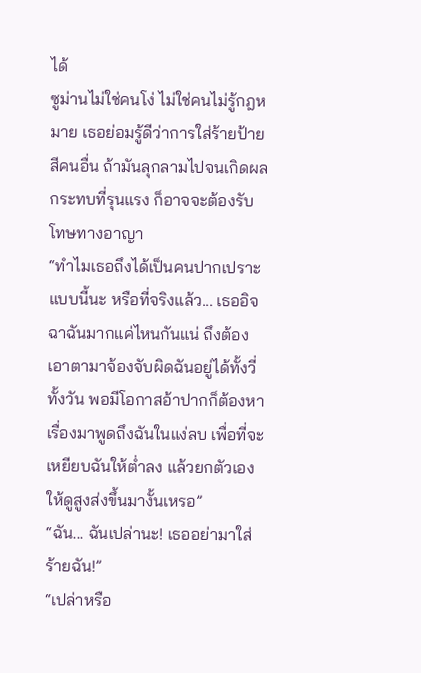ได้
ซูม่านไม่ใช่คนโง่ ไม่ใช่คนไม่รู้กฎหมาย เธอย่อมรู้ดีว่าการใส่ร้ายป้ายสีคนอื่น ถ้ามันลุกลามไปจนเกิดผลกระทบที่รุนแรง ก็อาจจะต้องรับโทษทางอาญา
“ทำไมเธอถึงได้เป็นคนปากเปราะแบบนี้นะ หรือที่จริงแล้ว... เธออิจฉาฉันมากแค่ไหนกันแน่ ถึงต้องเอาตามาจ้องจับผิดฉันอยู่ได้ทั้งวี่ทั้งวัน พอมีโอกาสอ้าปากก็ต้องหาเรื่องมาพูดถึงฉันในแง่ลบ เพื่อที่จะเหยียบฉันให้ต่ำลง แล้วยกตัวเองให้ดูสูงส่งขึ้นมางั้นเหรอ”
“ฉัน... ฉันเปล่านะ! เธออย่ามาใส่ร้ายฉัน!”
“เปล่าหรือ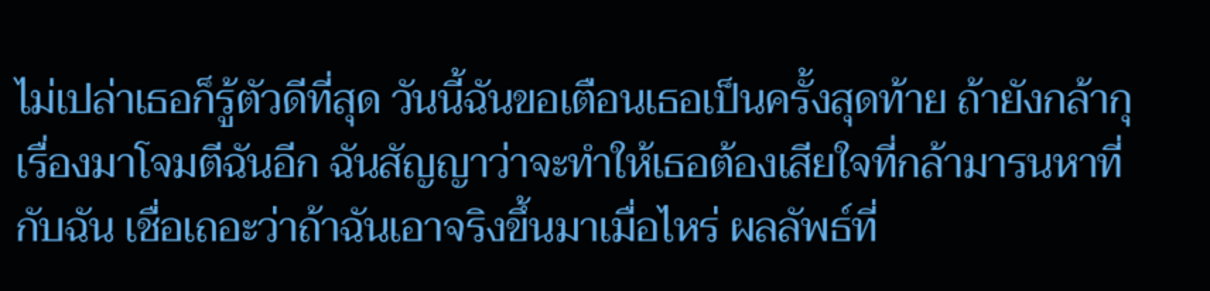ไม่เปล่าเธอก็รู้ตัวดีที่สุด วันนี้ฉันขอเตือนเธอเป็นครั้งสุดท้าย ถ้ายังกล้ากุเรื่องมาโจมตีฉันอีก ฉันสัญญาว่าจะทำให้เธอต้องเสียใจที่กล้ามารนหาที่กับฉัน เชื่อเถอะว่าถ้าฉันเอาจริงขึ้นมาเมื่อไหร่ ผลลัพธ์ที่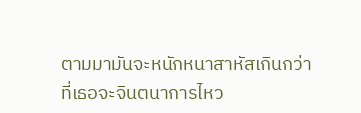ตามมามันจะหนักหนาสาหัสเกินกว่าที่เธอจะจินตนาการไหว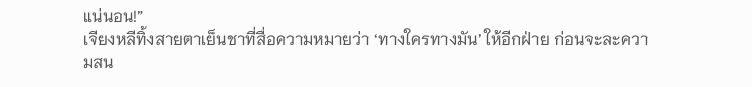แน่นอน!”
เจียงหลีทิ้งสายตาเย็นชาที่สื่อความหมายว่า ‘ทางใครทางมัน’ ให้อีกฝ่าย ก่อนจะละความสน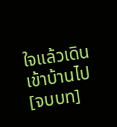ใจแล้วเดินเข้าบ้านไป
[จบบท]